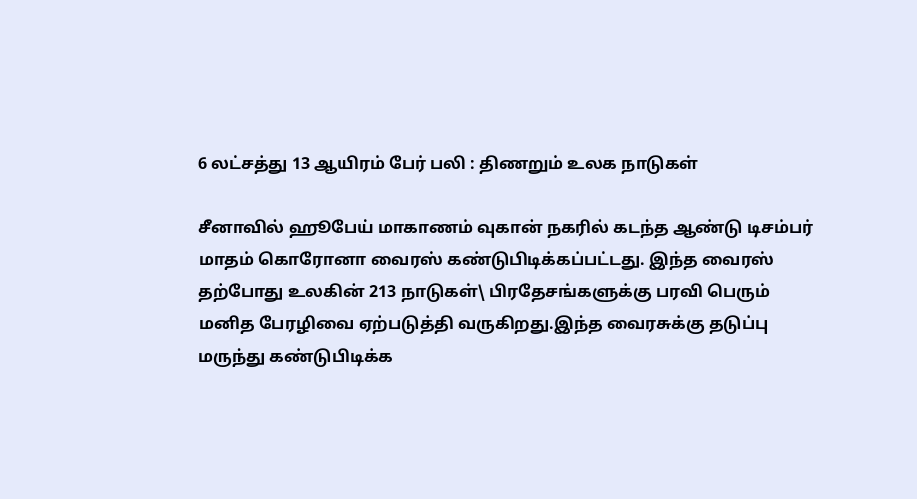6 லட்சத்து 13 ஆயிரம் பேர் பலி : திணறும் உலக நாடுகள்

சீனாவில் ஹூபேய் மாகாணம் வுகான் நகரில் கடந்த ஆண்டு டிசம்பர் மாதம் கொரோனா வைரஸ் கண்டுபிடிக்கப்பட்டது. இந்த வைரஸ் தற்போது உலகின் 213 நாடுகள்\ பிரதேசங்களுக்கு பரவி பெரும் மனித பேரழிவை ஏற்படுத்தி வருகிறது.இந்த வைரசுக்கு தடுப்பு மருந்து கண்டுபிடிக்க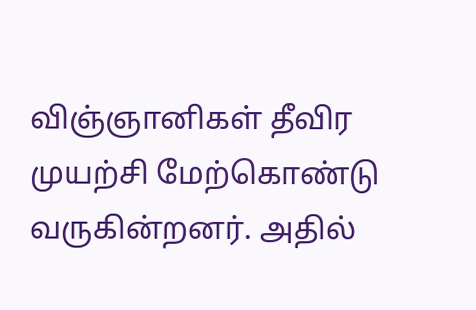விஞ்ஞானிகள் தீவிர முயற்சி மேற்கொண்டு வருகின்றனர். அதில்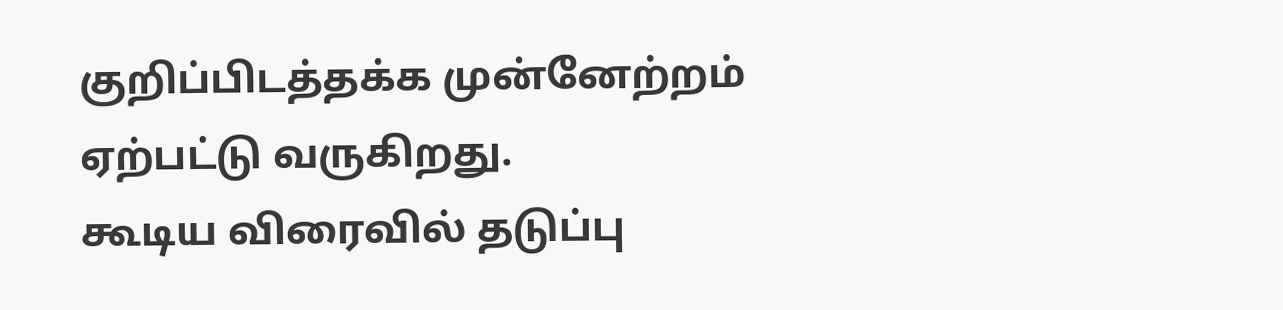குறிப்பிடத்தக்க முன்னேற்றம் ஏற்பட்டு வருகிறது.
கூடிய விரைவில் தடுப்பு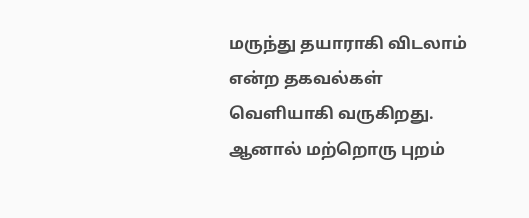மருந்து தயாராகி விடலாம் என்ற தகவல்கள் வெளியாகி வருகிறது. ஆனால் மற்றொரு புறம்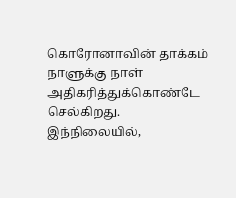கொரோனாவின் தாக்கம் நாளுக்கு நாள் அதிகரித்துக்கொண்டே செல்கிறது.
இந்நிலையில்,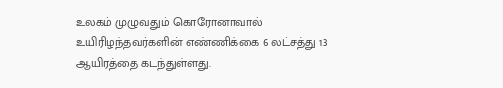உலகம் முழுவதும் கொரோனாவால் உயிரிழந்தவர்களின் எண்ணிக்கை 6 லட்சத்து 13 ஆயிரத்தை கடந்துள்ளது.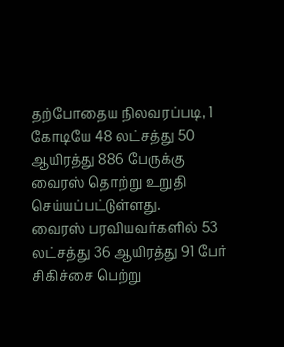தற்போதைய நிலவரப்படி, 1 கோடியே 48 லட்சத்து 50 ஆயிரத்து 886 பேருக்கு வைரஸ் தொற்று உறுதி செய்யப்பட்டுள்ளது.
வைரஸ் பரவியவர்களில் 53 லட்சத்து 36 ஆயிரத்து 91 பேர் சிகிச்சை பெற்று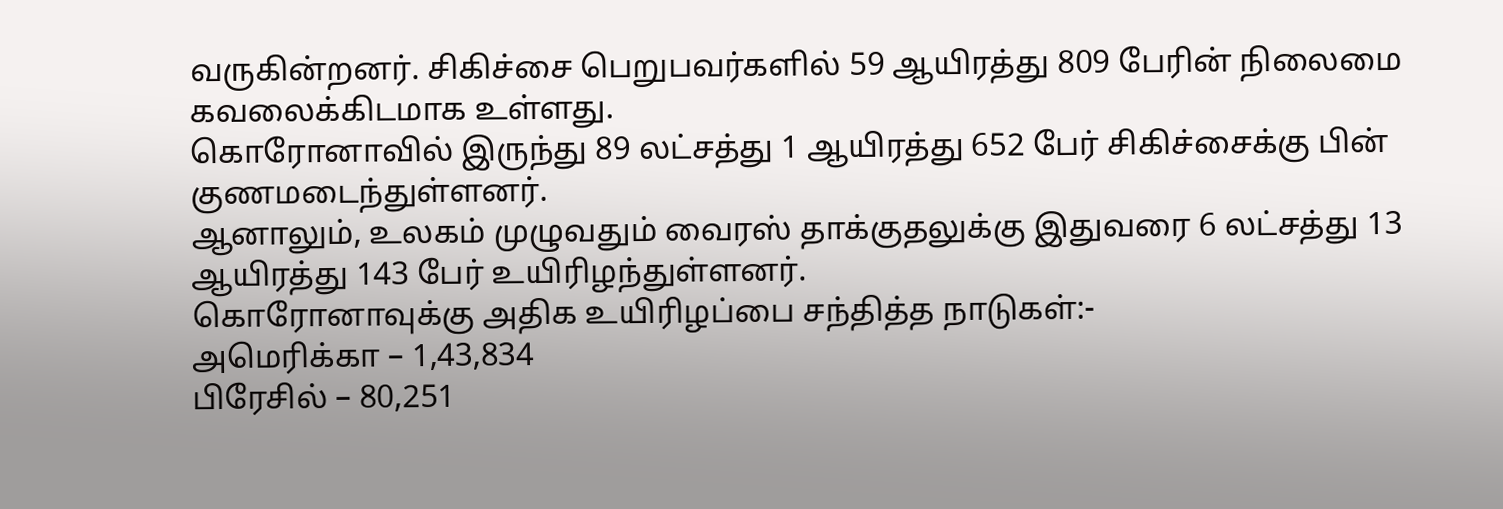வருகின்றனர். சிகிச்சை பெறுபவர்களில் 59 ஆயிரத்து 809 பேரின் நிலைமை கவலைக்கிடமாக உள்ளது.
கொரோனாவில் இருந்து 89 லட்சத்து 1 ஆயிரத்து 652 பேர் சிகிச்சைக்கு பின் குணமடைந்துள்ளனர்.
ஆனாலும், உலகம் முழுவதும் வைரஸ் தாக்குதலுக்கு இதுவரை 6 லட்சத்து 13 ஆயிரத்து 143 பேர் உயிரிழந்துள்ளனர்.
கொரோனாவுக்கு அதிக உயிரிழப்பை சந்தித்த நாடுகள்:-
அமெரிக்கா – 1,43,834
பிரேசில் – 80,251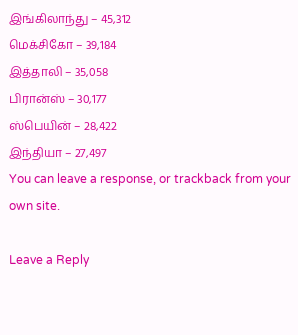இங்கிலாந்து – 45,312
மெக்சிகோ – 39,184
இத்தாலி – 35,058
பிரான்ஸ் – 30,177
ஸ்பெயின் – 28,422
இந்தியா – 27,497
You can leave a response, or trackback from your own site.

Leave a Reply